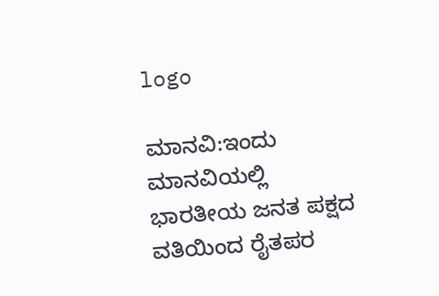logo

ಮಾನವಿ:ಇಂದು ಮಾನವಿಯಲ್ಲಿ ಭಾರತೀಯ ಜನತ ಪಕ್ಷದ ವತಿಯಿಂದ ರೈತಪರ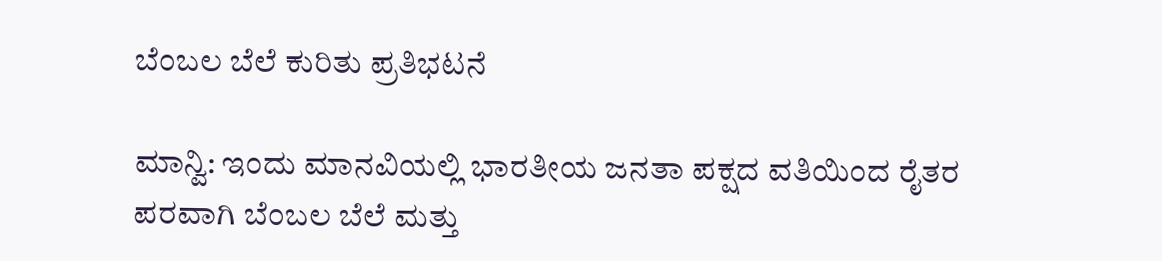ಬೆಂಬಲ ಬೆಲೆ ಕುರಿತು ಪ್ರತಿಭಟನೆ

ಮಾನ್ವಿ: ಇಂದು ಮಾನವಿಯಲ್ಲಿ ಭಾರತೀಯ ಜನತಾ ಪಕ್ಷದ ವತಿಯಿಂದ ರೈತರ ಪರವಾಗಿ ಬೆಂಬಲ ಬೆಲೆ ಮತ್ತು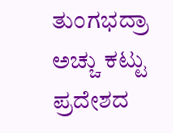ತುಂಗಭದ್ರಾ ಅಚ್ಚು ಕಟ್ಟು ಪ್ರದೇಶದ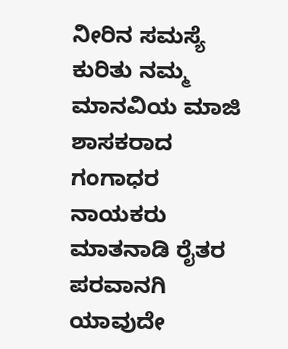ನೀರಿನ ಸಮಸ್ಯೆ ಕುರಿತು ನಮ್ಮ ಮಾನವಿಯ ಮಾಜಿ ಶಾಸಕರಾದ ಗಂಗಾಧರ ನಾಯಕರು ಮಾತನಾಡಿ ರೈತರ ಪರವಾನಗಿ ಯಾವುದೇ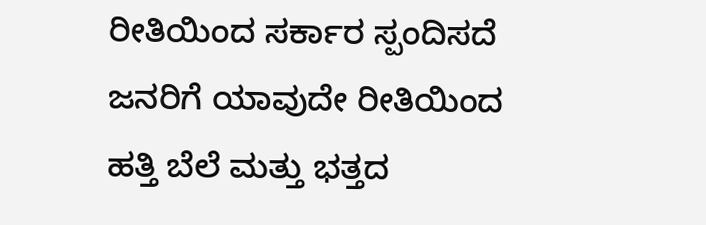ರೀತಿಯಿಂದ ಸರ್ಕಾರ ಸ್ಪಂದಿಸದೆ ಜನರಿಗೆ ಯಾವುದೇ ರೀತಿಯಿಂದ ಹತ್ತಿ ಬೆಲೆ ಮತ್ತು ಭತ್ತದ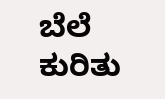ಬೆಲೆ ಕುರಿತು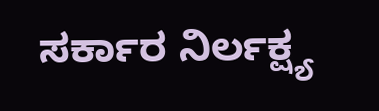ಸರ್ಕಾರ ನಿರ್ಲಕ್ಷ್ಯ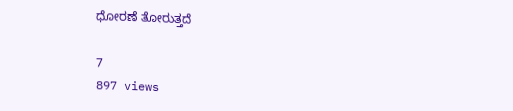ಧೋರಣೆ ತೋರುತ್ತದೆ

7
897 views